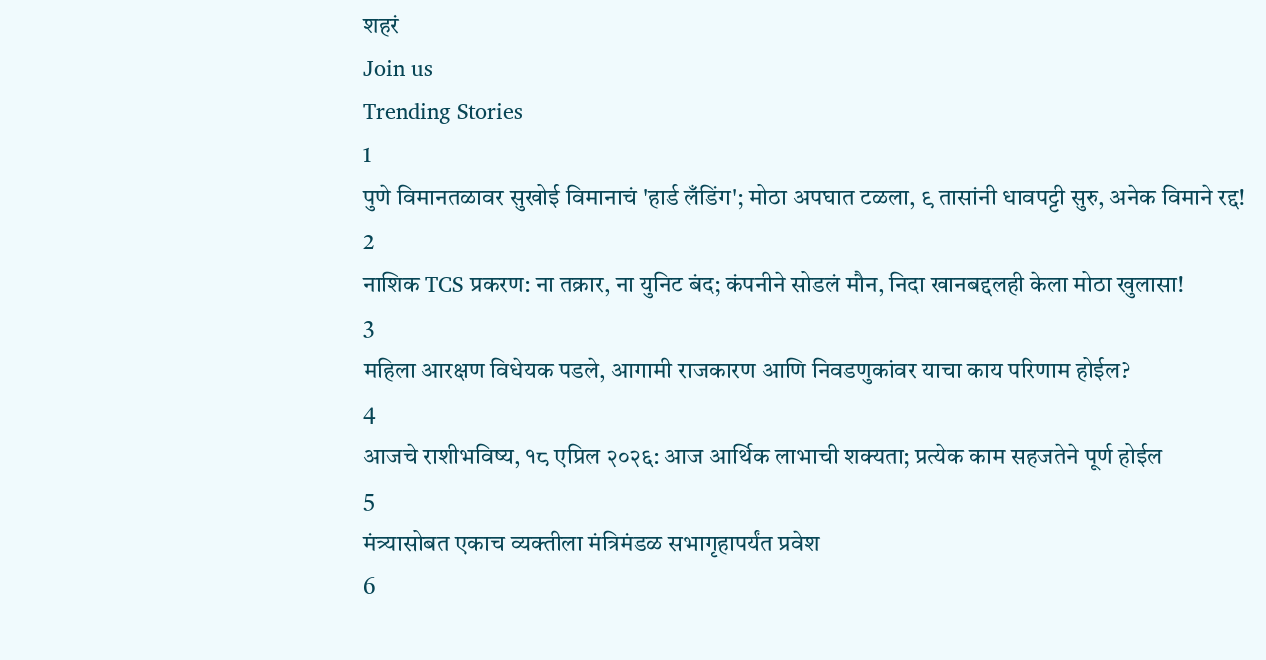शहरं
Join us
Trending Stories
1
पुणे विमानतळावर सुखोई विमानाचं 'हार्ड लँडिंग'; मोठा अपघात टळला, ९ तासांनी धावपट्टी सुरु, अनेक विमाने रद्द!
2
नाशिक TCS प्रकरण: ना तक्रार, ना युनिट बंद; कंपनीने सोडलं मौन, निदा खानबद्दलही केला मोठा खुलासा!
3
महिला आरक्षण विधेयक पडले, आगामी राजकारण आणि निवडणुकांवर याचा काय परिणाम होईल?
4
आजचे राशीभविष्य, १८ एप्रिल २०२६: आज आर्थिक लाभाची शक्यता; प्रत्येक काम सहजतेने पूर्ण होईल
5
मंत्र्यासोबत एकाच व्यक्तीला मंत्रिमंडळ सभागृहापर्यंत प्रवेश
6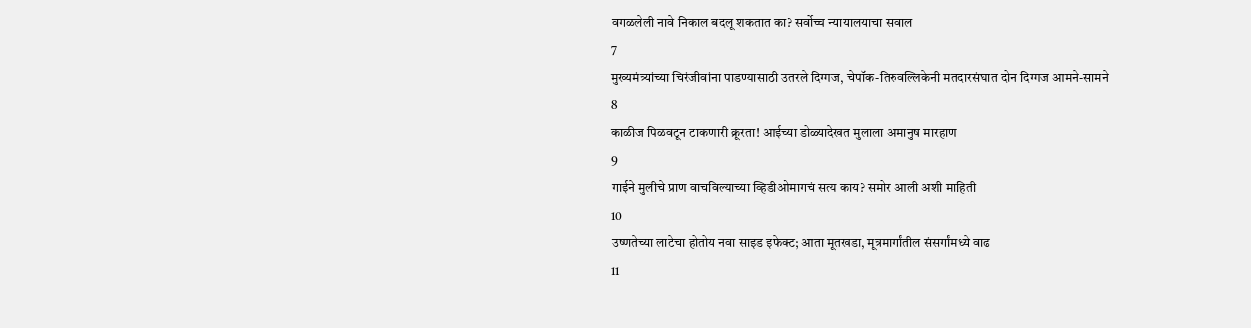वगळलेली नावे निकाल बदलू शकतात का? सर्वोच्च न्यायालयाचा सवाल
7
मुख्यमंत्र्यांच्या चिरंजीवांना पाडण्यासाठी उतरले दिग्गज, चेपॉक-तिरुवल्लिकेनी मतदारसंघात दोन दिग्गज आमने-सामने
8
काळीज पिळवटून टाकणारी क्रूरता! आईच्या डोळ्यादेखत मुलाला अमानुष मारहाण
9
गाईने मुलीचे प्राण वाचविल्याच्या व्हिडीओमागचं सत्य काय? समोर आली अशी माहिती
10
उष्णतेच्या लाटेचा होतोय नवा साइड इफेक्ट; आता मूतखडा, मूत्रमार्गांतील संसर्गांमध्ये वाढ
11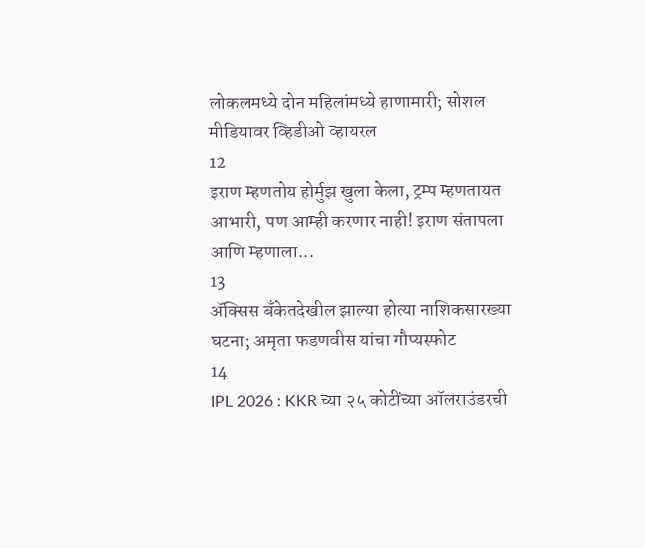लोकलमध्ये दोन महिलांमध्ये हाणामारी; सोशल मीडियावर व्हिडीओ व्हायरल
12
इराण म्हणतोय होर्मुझ खुला केला, ट्रम्प म्हणतायत आभारी, पण आम्ही करणार नाही! इराण संतापला आणि म्हणाला...
13
ॲक्सिस बँकेतदेखील झाल्या होत्या नाशिकसारख्या घटना; अमृता फडणवीस यांचा गौप्यस्फोट
14
IPL 2026 : KKR च्या २५ कोटींच्या ऑलराउंडरची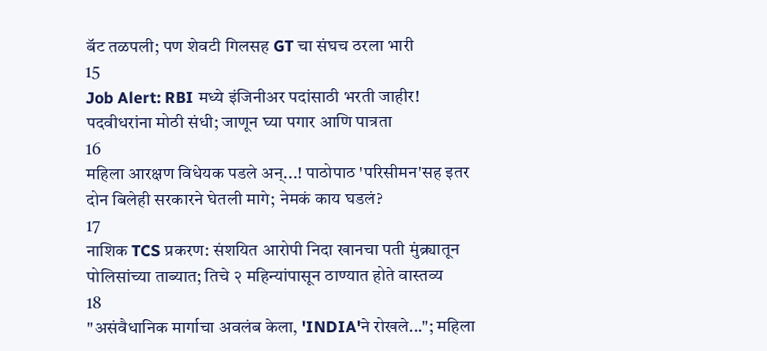बॅट तळपली; पण शेवटी गिलसह GT चा संघच ठरला भारी
15
Job Alert: RBI मध्ये इंजिनीअर पदांसाठी भरती जाहीर! पदवीधरांना मोठी संधी; जाणून घ्या पगार आणि पात्रता
16
महिला आरक्षण विधेयक पडले अन्...! पाठोपाठ 'परिसीमन'सह इतर दोन बिलेही सरकारने घेतली मागे; नेमकं काय घडलं?
17
नाशिक TCS प्रकरण: संशयित आरोपी निदा खानचा पती मुंब्र्यातून पोलिसांच्या ताब्यात; तिचे २ महिन्यांपासून ठाण्यात होते वास्तव्य
18
"असंवैधानिक मार्गाचा अवलंब केला, 'INDIA'ने रोखले..."; महिला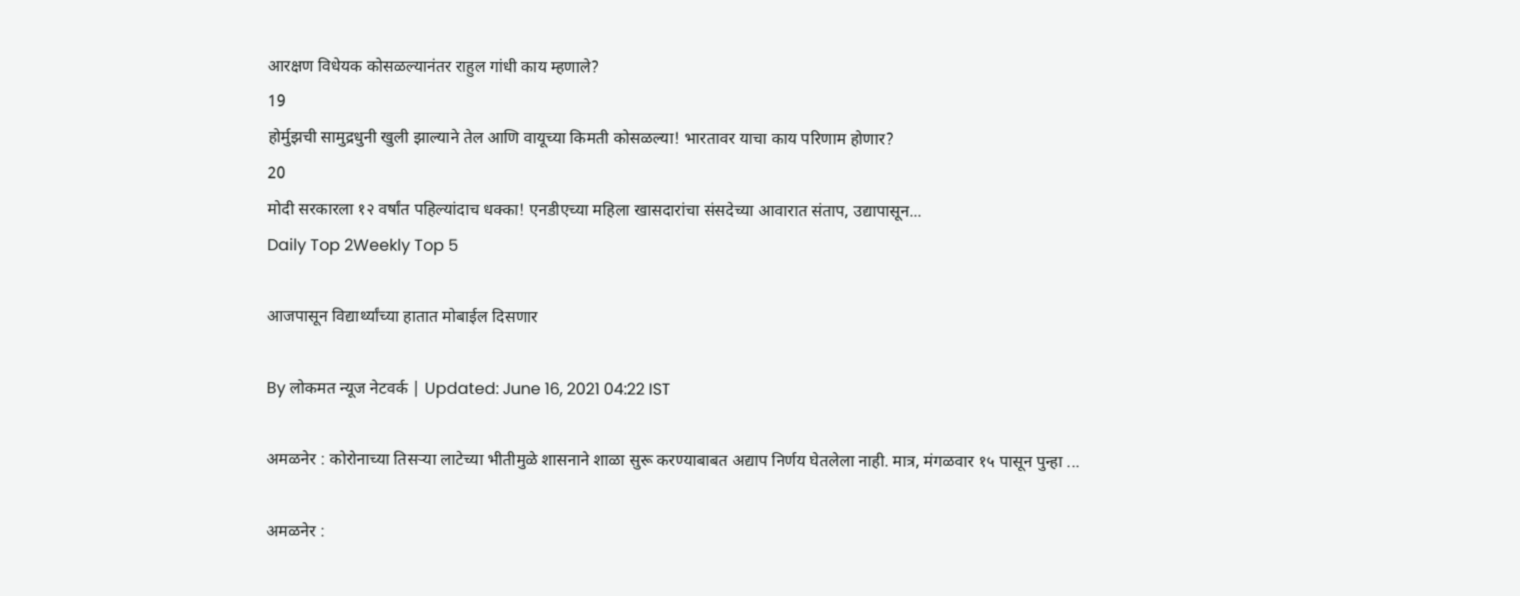आरक्षण विधेयक कोसळल्यानंतर राहुल गांधी काय म्हणाले?
19
होर्मुझची सामुद्रधुनी खुली झाल्याने तेल आणि वायूच्या किमती कोसळल्या! भारतावर याचा काय परिणाम होणार?
20
मोदी सरकारला १२ वर्षांत पहिल्यांदाच धक्का! एनडीएच्या महिला खासदारांचा संसदेच्या आवारात संताप, उद्यापासून...
Daily Top 2Weekly Top 5

आजपासून विद्यार्थ्यांच्या हातात मोबाईल दिसणार

By लोकमत न्यूज नेटवर्क | Updated: June 16, 2021 04:22 IST

अमळनेर : कोरोनाच्या तिसऱ्या लाटेच्या भीतीमुळे शासनाने शाळा सुरू करण्याबाबत अद्याप निर्णय घेतलेला नाही. मात्र, मंगळवार १५ पासून पुन्हा ...

अमळनेर :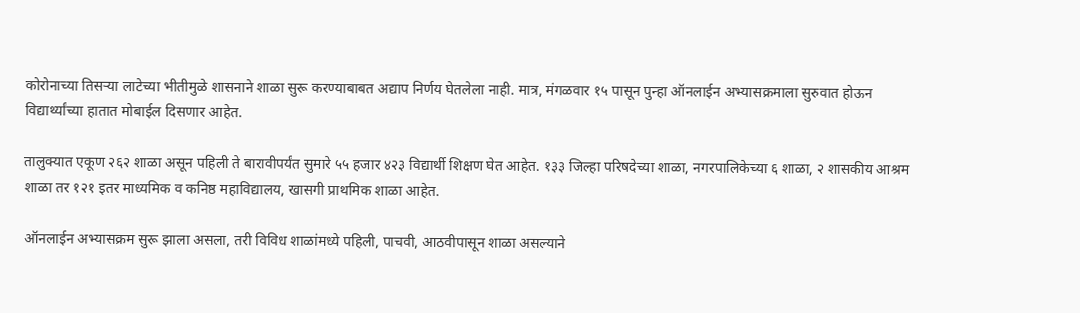कोरोनाच्या तिसऱ्या लाटेच्या भीतीमुळे शासनाने शाळा सुरू करण्याबाबत अद्याप निर्णय घेतलेला नाही. मात्र, मंगळवार १५ पासून पुन्हा ऑनलाईन अभ्यासक्रमाला सुरुवात होऊन विद्यार्थ्यांच्या हातात मोबाईल दिसणार आहेत.

तालुक्यात एकूण २६२ शाळा असून पहिली ते बारावीपर्यंत सुमारे ५५ हजार ४२३ विद्यार्थी शिक्षण घेत आहेत. १३३ जिल्हा परिषदेच्या शाळा, नगरपालिकेच्या ६ शाळा, २ शासकीय आश्रम शाळा तर १२१ इतर माध्यमिक व कनिष्ठ महाविद्यालय, खासगी प्राथमिक शाळा आहेत.

ऑनलाईन अभ्यासक्रम सुरू झाला असला, तरी विविध शाळांमध्ये पहिली, पाचवी, आठवीपासून शाळा असल्याने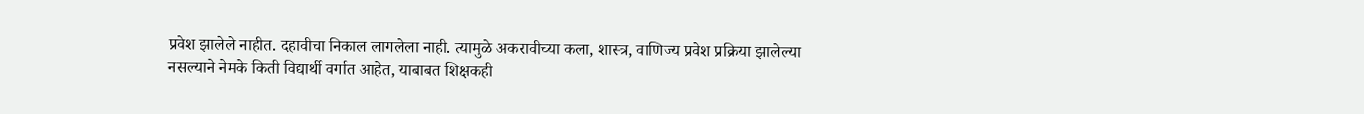प्रवेश झालेले नाहीत. दहावीचा निकाल लागलेला नाही. त्यामुळे अकरावीच्या कला, शास्त्र, वाणिज्य प्रवेश प्रक्रिया झालेल्या नसल्याने नेमके किती विद्यार्थी वर्गात आहेत, याबाबत शिक्षकही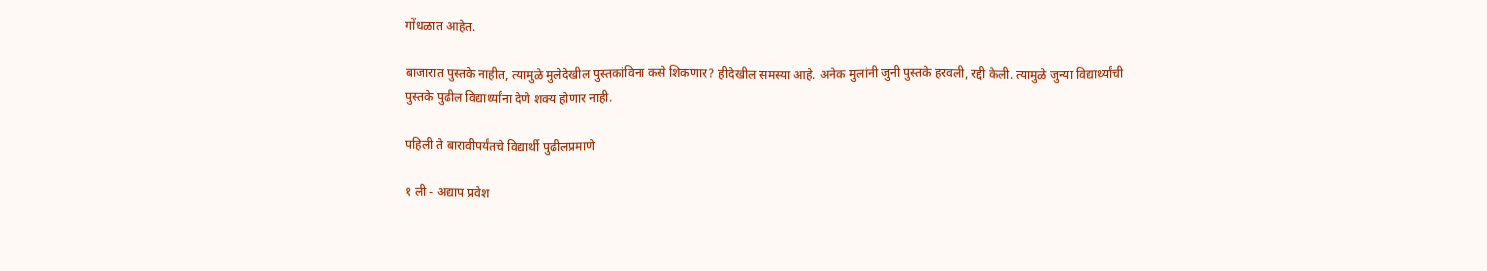गोंधळात आहेत.

बाजारात पुस्तके नाहीत, त्यामुळे मुलेदेखील पुस्तकांविना कसे शिकणार? हीदेखील समस्या आहे. अनेक मुलांनी जुनी पुस्तके हरवली, रद्दी केली. त्यामुळे जुन्या विद्यार्थ्यांची पुस्तके पुढील विद्यार्थ्यांना देणे शक्य होणार नाही.

पहिली ते बारावीपर्यंतचे विद्यार्थी पुढीलप्रमाणे

१ ली - अद्याप प्रवेश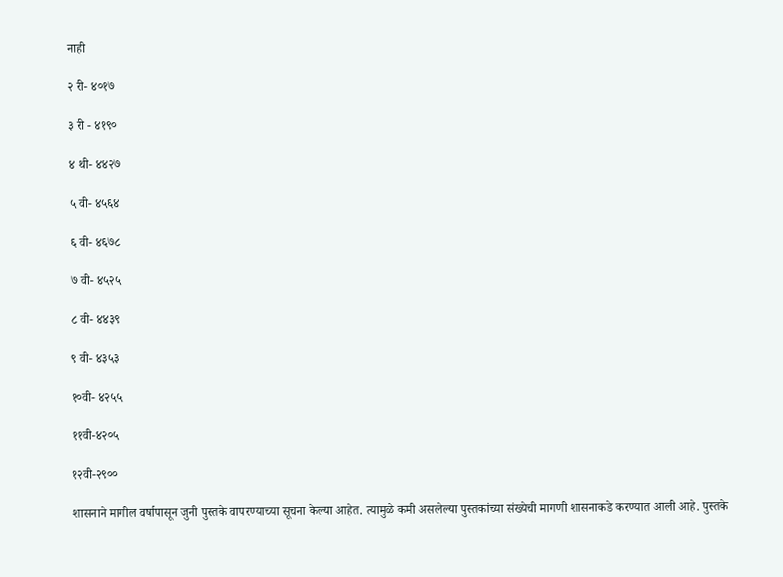नाही

२ री- ४०१७

३ री - ४१९०

४ थी- ४४२७

५ वी- ४५६४

६ वी- ४६७८

७ वी- ४५२५

८ वी- ४४३९

९ वी- ४३५३

१०वी- ४२५५

११वी-४२०५

१२वी-२९००

शासनाने मागील वर्षापासून जुनी पुस्तके वापरण्याच्या सूचना केल्या आहेत. त्यामुळे कमी असलेल्या पुस्तकांच्या संख्येची मागणी शासनाकडे करण्यात आली आहे. पुस्तके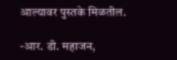आल्यावर पुस्तके मिळतील.

-आर. डी. महाजन,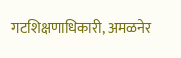गटशिक्षणाधिकारी, अमळनेर